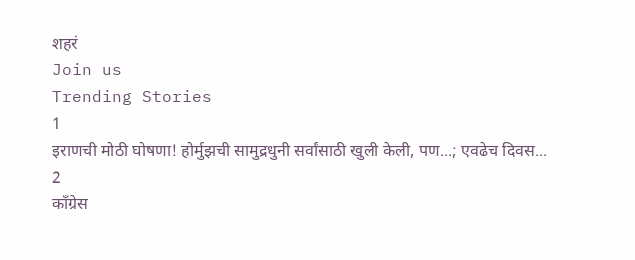शहरं
Join us
Trending Stories
1
इराणची मोठी घोषणा! होर्मुझची सामुद्रधुनी सर्वांसाठी खुली केली, पण...; एवढेच दिवस...
2
काँग्रेस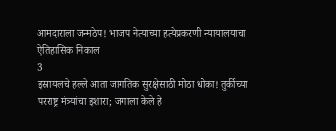आमदाराला जन्मठेप! भाजप नेत्याच्या हत्येप्रकरणी न्यायालयाचा ऐतिहासिक निकाल
3
इस्रायलचे हल्ले आता जागतिक सुरक्षेसाठी मोठा धोका! तुर्कीच्या परराष्ट्र मंत्र्यांचा इशारा; जगाला केले हे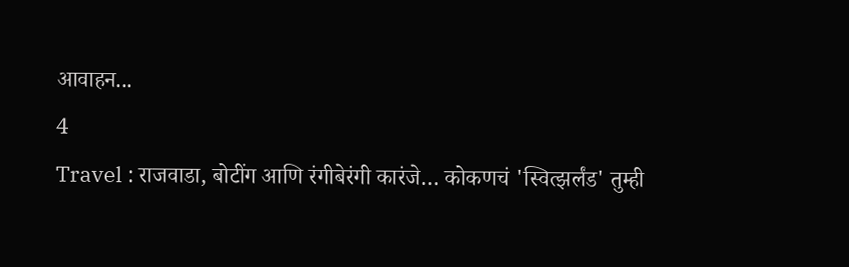आवाहन...
4
Travel : राजवाडा, बोटींग आणि रंगीबेरंगी कारंजे… कोकणचं 'स्वित्झर्लंड' तुम्ही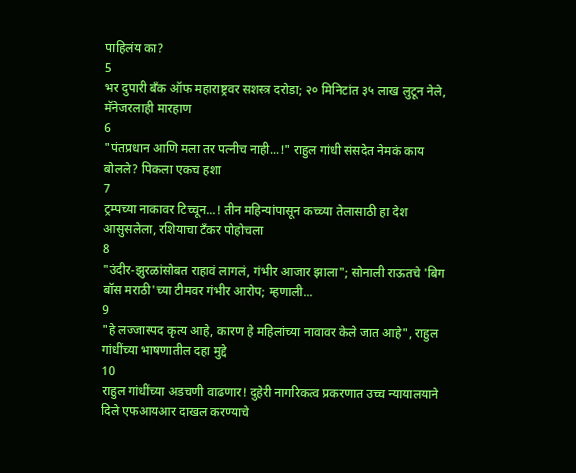पाहिलंय का?
5
भर दुपारी बँक ऑफ महाराष्ट्रवर सशस्त्र दरोडा; २० मिनिटांत ३५ लाख लुटून नेले, मॅनेजरलाही मारहाण
6
"पंतप्रधान आणि मला तर पत्नीच नाही...!" राहुल गांधी संसदेत नेमकं काय बोलले? पिकला एकच हशा
7
ट्रम्पच्या नाकावर टिच्चून...! तीन महिन्यांपासून कच्च्या तेलासाठी हा देश आसुसलेला, रशियाचा टँकर पोहोचला
8
"उंदीर-झुरळांसोबत राहावं लागलं, गंभीर आजार झाला"; सोनाली राऊतचे 'बिग बॉस मराठी'च्या टीमवर गंभीर आरोप; म्हणाली...
9
"हे लज्जास्पद कृत्य आहे, कारण हे महिलांच्या नावावर केले जात आहे", राहुल गांधींच्या भाषणातील दहा मुद्दे
10
राहुल गांधींच्या अडचणी वाढणार! दुहेरी नागरिकत्व प्रकरणात उच्च न्यायालयाने दिले एफआयआर दाखल करण्याचे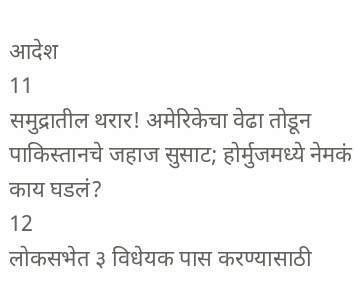आदेश
11
समुद्रातील थरार! अमेरिकेचा वेढा तोडून पाकिस्तानचे जहाज सुसाट; होर्मुजमध्ये नेमकं काय घडलं?
12
लोकसभेत ३ विधेयक पास करण्यासाठी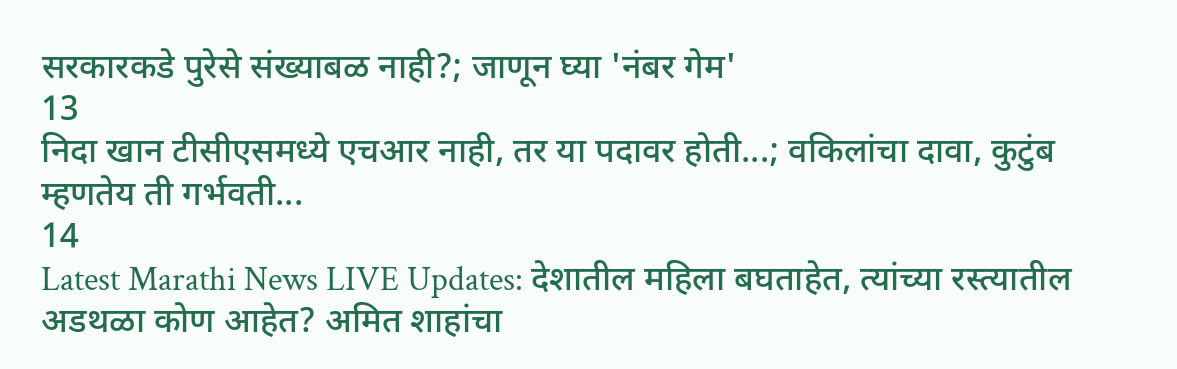सरकारकडे पुरेसे संख्याबळ नाही?; जाणून घ्या 'नंबर गेम'
13
निदा खान टीसीएसमध्ये एचआर नाही, तर या पदावर होती...; वकिलांचा दावा, कुटुंब म्हणतेय ती गर्भवती...
14
Latest Marathi News LIVE Updates: देशातील महिला बघताहेत, त्यांच्या रस्त्यातील अडथळा कोण आहेत? अमित शाहांचा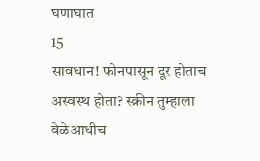घणाघात
15
सावधान! फोनपासून दूर होताच अस्वस्थ होता? स्क्रीन तुम्हाला वेळेआधीच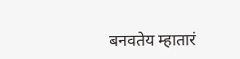बनवतेय म्हातारं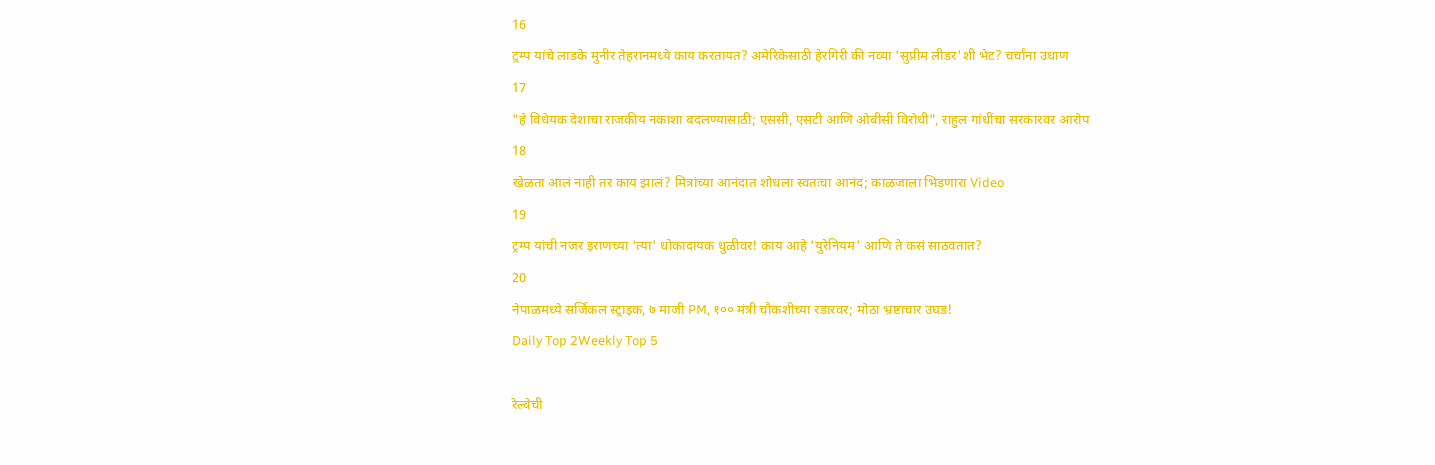16
ट्रम्प यांचे लाडके मुनीर तेहरानमध्ये काय करतायत? अमेरिकेसाठी हेरगिरी की नव्या 'सुप्रीम लीडर'शी भेट? चर्चांना उधाण
17
"हे विधेयक देशाचा राजकीय नकाशा बदलण्यासाठी; एससी, एसटी आणि ओबीसी विरोधी", राहुल गांधींचा सरकारवर आरोप
18
खेळता आलं नाही तर काय झालं? मित्रांच्या आनंदात शोधला स्वतःचा आनंद; काळजाला भिडणारा Video
19
ट्रम्प यांची नजर इराणच्या 'त्या' धोकादायक धुळीवर! काय आहे 'युरेनियम' आणि ते कसं साठवतात?
20
नेपाळमध्ये सर्जिकल स्ट्राइक, ७ माजी PM, १०० मंत्री चौकशीच्या रडारवर; मोठा भ्रष्टाचार उघड!
Daily Top 2Weekly Top 5

रेल्वेची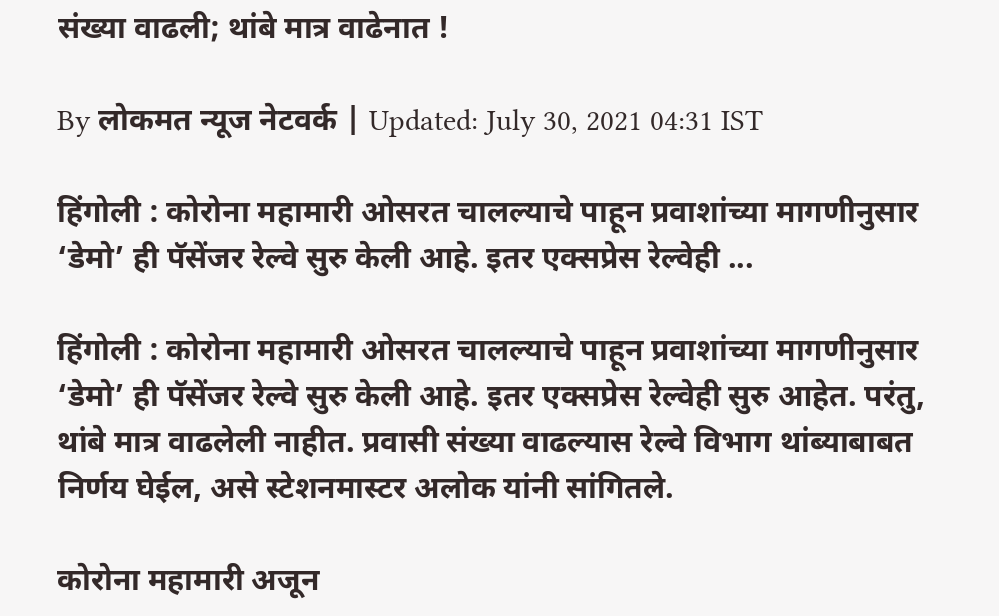संख्या वाढली; थांबे मात्र वाढेनात !

By लोकमत न्यूज नेटवर्क | Updated: July 30, 2021 04:31 IST

हिंगोली : कोरोना महामारी ओसरत चालल्याचे पाहून प्रवाशांच्या मागणीनुसार ‘डेमो’ ही पॅसेंजर रेल्वे सुरु केली आहे. इतर एक्सप्रेस रेल्वेही ...

हिंगोली : कोरोना महामारी ओसरत चालल्याचे पाहून प्रवाशांच्या मागणीनुसार ‘डेमो’ ही पॅसेंजर रेल्वे सुरु केली आहे. इतर एक्सप्रेस रेल्वेही सुरु आहेत. परंतु, थांबे मात्र वाढलेली नाहीत. प्रवासी संख्या वाढल्यास रेल्वे विभाग थांब्याबाबत निर्णय घेईल, असे स्टेशनमास्टर अलोक यांनी सांगितले.

कोरोना महामारी अजून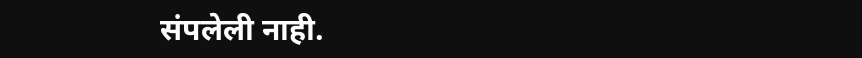संपलेली नाही.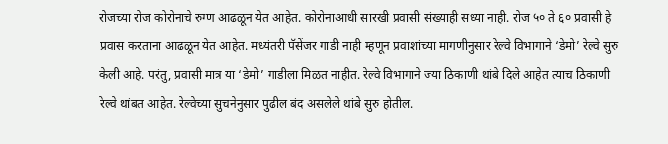रोजच्या रोज कोरोनाचे रुग्ण आढळून येत आहेत. कोरोनाआधी सारखी प्रवासी संख्याही सध्या नाही. रोज ५० ते ६० प्रवासी हे प्रवास करताना आढळून येत आहेत. मध्यंतरी पॅसेंजर गाडी नाही म्हणून प्रवाशांच्या मागणीनुसार रेल्वे विभागाने ‘डेमो’ रेल्वे सुरु केली आहे. परंतु, प्रवासी मात्र या ‘डेमो’ गाडीला मिळत नाहीत. रेल्वे विभागाने ज्या ठिकाणी थांबे दिले आहेत त्याच ठिकाणी रेल्वे थांबत आहेत. रेल्वेच्या सुचनेनुसार पुढील बंद असलेले थांबे सुरु होतील.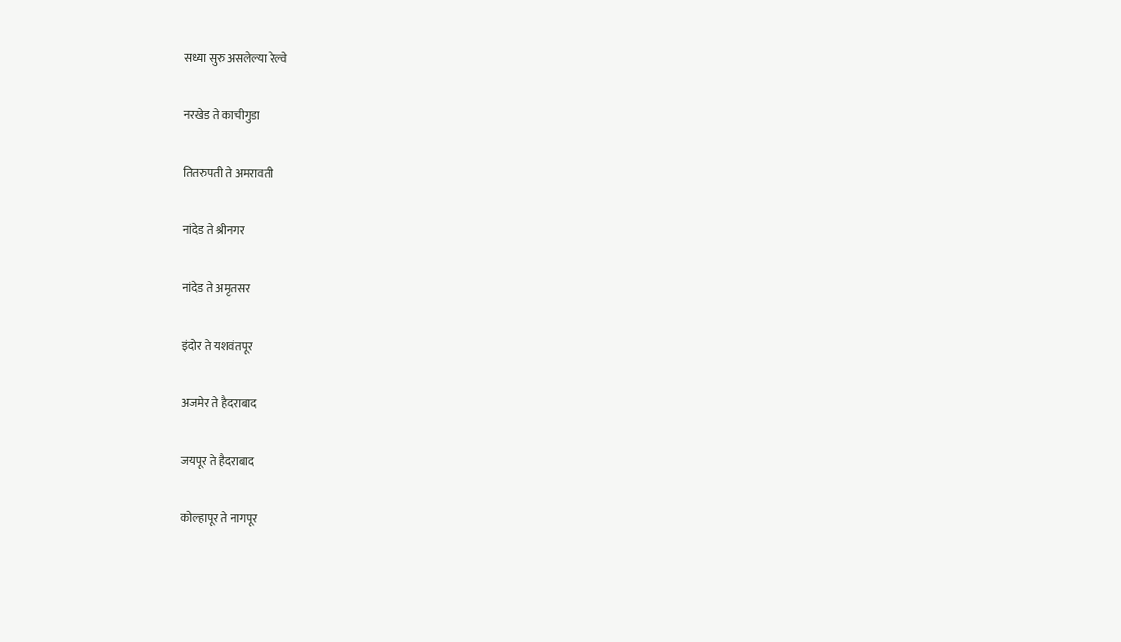सध्या सुरु असलेल्या रेल्वे

नरखेड ते काचीगुडा

तितरुपती ते अमरावती

नांदेड ते श्रीनगर

नांदेड ते अमृतसर

इंदोर ते यशवंतपूर

अजमेर ते हैदराबाद

जयपूर ते हैदराबाद

कोल्हापूर ते नागपूर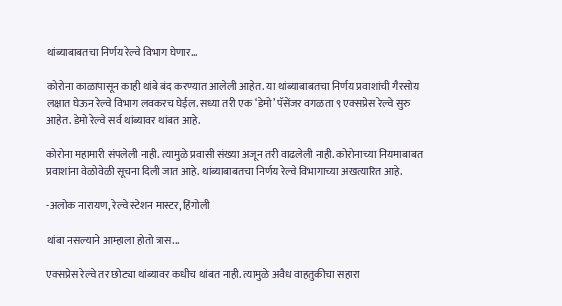थांब्याबाबतचा निर्णय रेल्वे विभाग घेणार...

कोरोना काळापासून काही थांबे बंद करण्यात आलेली आहेत. या थांब्याबाबतचा निर्णय प्रवाशांची गैरसोय लक्षात घेऊन रेल्वे विभाग लवकरच घेईल. सध्या तरी एक ‘डेमो’ पॅसेंजर वगळता ९ एक्सप्रेस रेल्वे सुरु आहेत. डेमो रेल्वे सर्व थांब्यावर थांबत आहे.

कोरोना महामारी संपलेली नाही. त्यामुळे प्रवासी संख्या अजून तरी वाढलेली नाही. कोरोनाच्या नियमाबाबत प्रवाशांना वेळोवेळी सूचना दिली जात आहे. थांब्याबाबतचा निर्णय रेल्वे विभागाच्या अखत्यारित आहे.

-अलोक नारायण, रेल्वे स्टेशन मास्टर, हिंगोली

थांबा नसल्याने आम्हाला होतो त्रास...

एक्सप्रेस रेल्वे तर छोट्या थांब्यावर कधीच थांबत नाही. त्यामुळे अवैध वाहतुकीचा सहारा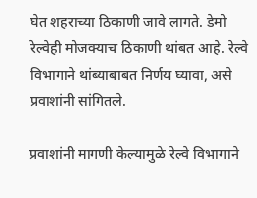घेत शहराच्या ठिकाणी जावे लागते. डेमो रेल्वेही मोजक्याच ठिकाणी थांबत आहे. रेल्वे विभागाने थांब्याबाबत निर्णय घ्यावा, असे प्रवाशांनी सांगितले.

प्रवाशांनी मागणी केल्यामुळे रेल्वे विभागाने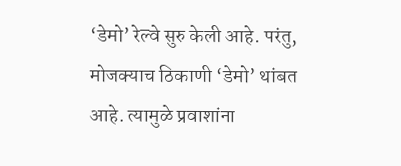‘डेमो’ रेल्वे सुरु केली आहे. परंतु, मोजक्याच ठिकाणी ‘डेमो’ थांबत आहे. त्यामुळे प्रवाशांना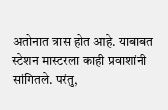अतोनात त्रास होत आहे. याबाबत स्टेशन मास्टरला काही प्रवाशांनी सांगितले. परंतु,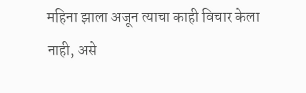महिना झाला अजून त्याचा काही विचार केला नाही, असे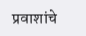प्रवाशांचे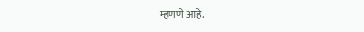म्हणणे आहे.